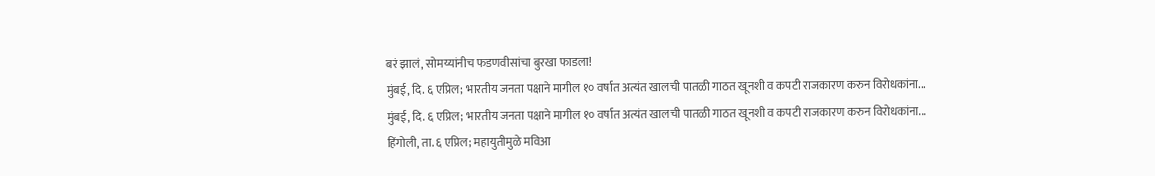बरं झालं, सोमय्यांनीच फडणवीसांचा बुरखा फाडला!
मुंबई, दि. ६ एप्रिल; भारतीय जनता पक्षाने मागील १० वर्षात अत्यंत खालची पातळी गाठत खूनशी व कपटी राजकारण करुन विरोधकांना...
मुंबई, दि. ६ एप्रिल; भारतीय जनता पक्षाने मागील १० वर्षात अत्यंत खालची पातळी गाठत खूनशी व कपटी राजकारण करुन विरोधकांना...
हिंगोली, ता. ६ एप्रिल; महायुतीमुळे मविआ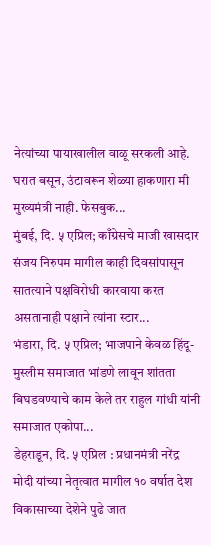नेत्यांच्या पायाखालील वाळू सरकली आहे. घरात बसून, उंटावरून शेळ्या हाकणारा मी मुख्यमंत्री नाही. फेसबुक...
मुंबई, दि. ५ एप्रिल; काँग्रेसचे माजी खासदार संजय निरुपम मागील काही दिवसांपासून सातत्याने पक्षविरोधी कारवाया करत असतानाही पक्षाने त्यांना स्टार...
भंडारा, दि. ५ एप्रिल; भाजपाने केवळ हिंदू-मुस्लीम समाजात भांडणे लावून शांतता बिघडवण्याचे काम केले तर राहुल गांधी यांनी समाजात एकोपा...
डेहराडून, दि. ५ एप्रिल : प्रधानमंत्री नरेंद्र मोदी यांच्या नेतृत्वात मागील १० वर्षात देश विकासाच्या देशेने पुढे जात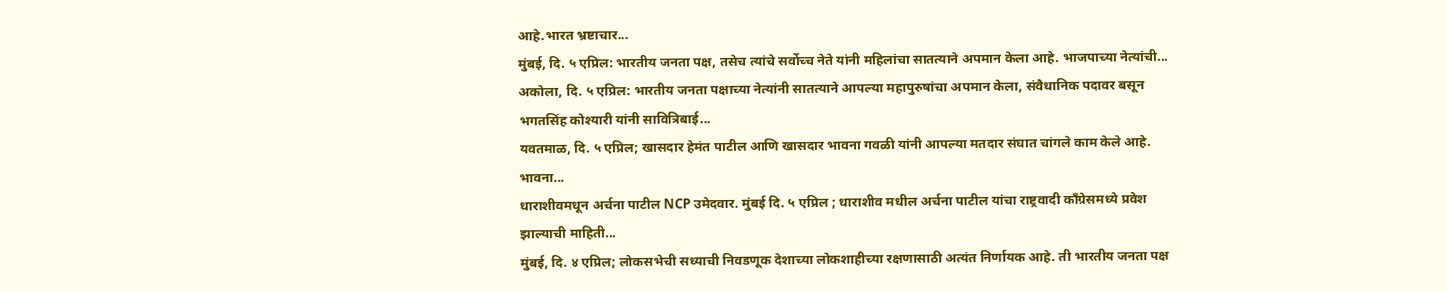आहे.भारत भ्रष्टाचार...
मुंबई, दि. ५ एप्रिल: भारतीय जनता पक्ष, तसेच त्यांचे सर्वोच्च नेते यांनी महिलांचा सातत्याने अपमान केला आहे. भाजपाच्या नेत्यांची...
अकोला, दि. ५ एप्रिल: भारतीय जनता पक्षाच्या नेत्यांनी सातत्याने आपल्या महापुरुषांचा अपमान केला, संवैधानिक पदावर बसून भगतसिंह कोश्यारी यांनी सावित्रिबाई...
यवतमाळ, दि. ५ एप्रिल; खासदार हेमंत पाटील आणि खासदार भावना गवळी यांनी आपल्या मतदार संघात चांगले काम केले आहे. भावना...
धाराशीवमधून अर्चना पाटील NCP उमेदवार. मुंबई दि. ५ एप्रिल ; धाराशीव मधील अर्चना पाटील यांचा राष्ट्रवादी काँग्रेसमध्ये प्रवेश झाल्याची माहिती...
मुंबई, दि. ४ एप्रिल; लोकसभेची सध्याची निवडणूक देशाच्या लोकशाहीच्या रक्षणासाठी अत्यंत निर्णायक आहे. ती भारतीय जनता पक्ष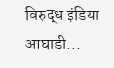विरुद्ध इंडिया आघाडी...